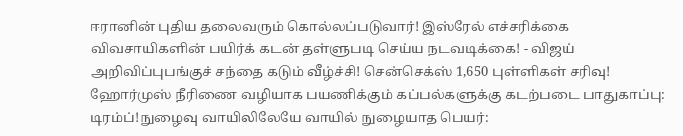ஈரானின் புதிய தலைவரும் கொல்லப்படுவார்! இஸ்ரேல் எச்சரிக்கை விவசாயிகளின் பயிர்க் கடன் தள்ளுபடி செய்ய நடவடிக்கை! - விஜய் அறிவிப்புபங்குச் சந்தை கடும் வீழ்ச்சி! சென்செக்ஸ் 1,650 புள்ளிகள் சரிவு! ஹோர்முஸ் நீரிணை வழியாக பயணிக்கும் கப்பல்களுக்கு கடற்படை பாதுகாப்பு: டிரம்ப்!நுழைவு வாயிலிலேயே வாயில் நுழையாத பெயர்: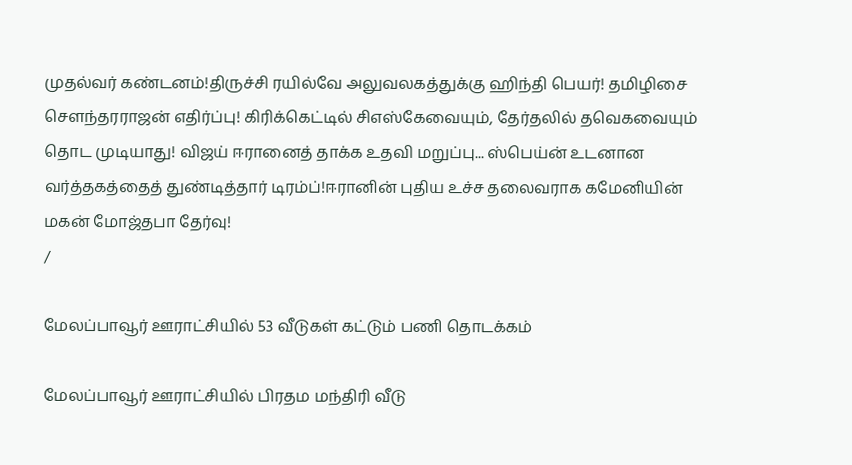முதல்வர் கண்டனம்!திருச்சி ரயில்வே அலுவலகத்துக்கு ஹிந்தி பெயர்! தமிழிசை செளந்தரராஜன் எதிர்ப்பு! கிரிக்கெட்டில் சிஎஸ்கேவையும், தேர்தலில் தவெகவையும் தொட முடியாது! விஜய் ஈரானைத் தாக்க உதவி மறுப்பு... ஸ்பெய்ன் உடனான வர்த்தகத்தைத் துண்டித்தார் டிரம்ப்!ஈரானின் புதிய உச்ச தலைவராக கமேனியின் மகன் மோஜ்தபா தேர்வு!
/

மேலப்பாவூர் ஊராட்சியில் 53 வீடுகள் கட்டும் பணி தொடக்கம்

மேலப்பாவூர் ஊராட்சியில் பிரதம மந்திரி வீடு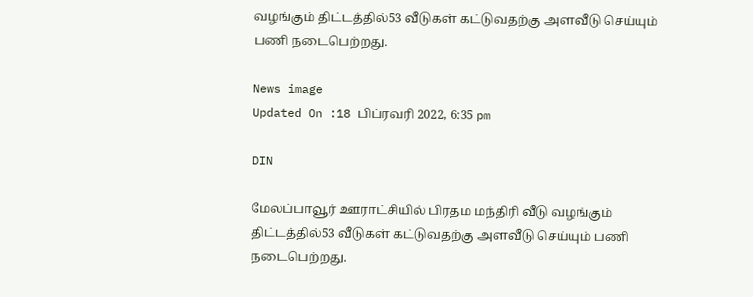வழங்கும் திட்டத்தில்53 வீடுகள் கட்டுவதற்கு அளவீடு செய்யும் பணி நடைபெற்றது.

News image
Updated On :18 பிப்ரவரி 2022, 6:35 pm

DIN

மேலப்பாவூர் ஊராட்சியில் பிரதம மந்திரி வீடு வழங்கும் திட்டத்தில்53 வீடுகள் கட்டுவதற்கு அளவீடு செய்யும் பணி நடைபெற்றது.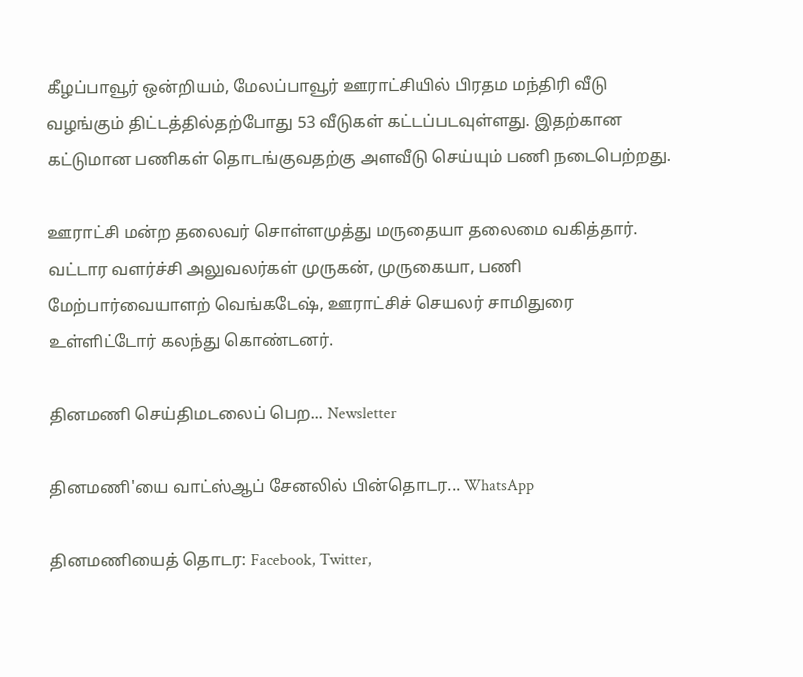கீழப்பாவூர் ஒன்றியம், மேலப்பாவூர் ஊராட்சியில் பிரதம மந்திரி வீடு வழங்கும் திட்டத்தில்தற்போது 53 வீடுகள் கட்டப்படவுள்ளது. இதற்கான கட்டுமான பணிகள் தொடங்குவதற்கு அளவீடு செய்யும் பணி நடைபெற்றது.

ஊராட்சி மன்ற தலைவர் சொள்ளமுத்து மருதையா தலைமை வகித்தார். வட்டார வளர்ச்சி அலுவலர்கள் முருகன், முருகையா, பணி மேற்பார்வையாளற் வெங்கடேஷ், ஊராட்சிச் செயலர் சாமிதுரை உள்ளிட்டோர் கலந்து கொண்டனர்.

தினமணி செய்திமடலைப் பெற... Newsletter

தினமணி'யை வாட்ஸ்ஆப் சேனலில் பின்தொடர... WhatsApp

தினமணியைத் தொடர: Facebook, Twitter,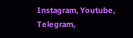Instagram, Youtube, Telegram,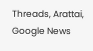Threads, Arattai, Google News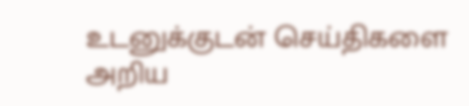உடனுக்குடன் செய்திகளை அறிய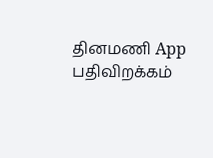தினமணி App பதிவிறக்கம்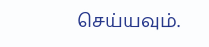செய்யவும்.